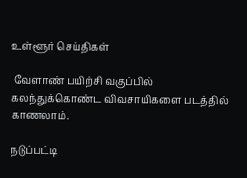உள்ளூர் செய்திகள்

 வேளாண் பயிற்சி வகுப்பில் கலந்துக்கொண்ட விவசாயிகளை படத்தில் காணலாம்.

நடுப்பட்டி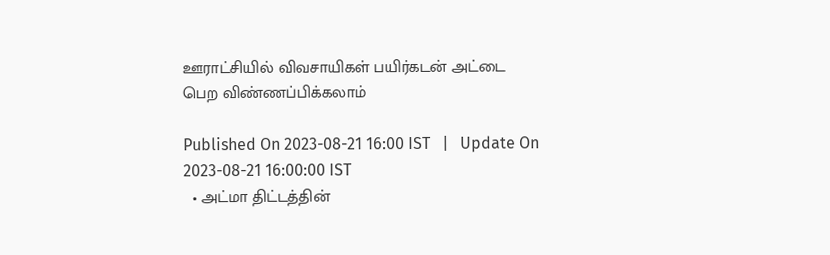ஊராட்சியில் விவசாயிகள் பயிர்கடன் அட்டை பெற விண்ணப்பிக்கலாம்

Published On 2023-08-21 16:00 IST   |   Update On 2023-08-21 16:00:00 IST
  • அட்மா திட்டத்தின்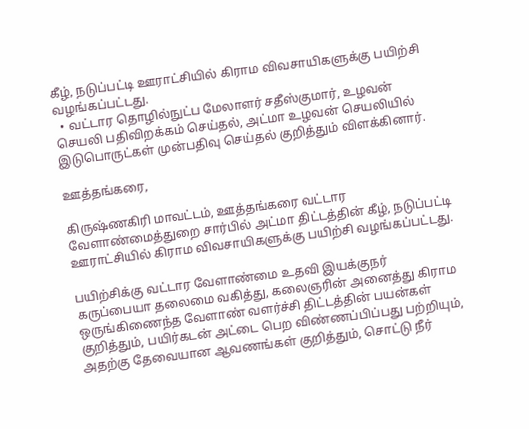கீழ், நடுப்பட்டி ஊராட்சியில் கிராம விவசாயிகளுக்கு பயிற்சி வழங்கப்பட்டது.
  • வட்டார தொழில்நுட்ப மேலாளர் சதீஸ்குமார், உழவன் செயலி பதிவிறக்கம் செய்தல், அட்மா உழவன் செயலியில் இடுபொருட்கள் முன்பதிவு செய்தல் குறித்தும் விளக்கினார்.

ஊத்தங்கரை,

கிருஷ்ணகிரி மாவட்டம், ஊத்தங்கரை வட்டார வேளாண்மைத்துறை சார்பில் அட்மா திட்டத்தின் கீழ், நடுப்பட்டி ஊராட்சியில் கிராம விவசாயிகளுக்கு பயிற்சி வழங்கப்பட்டது.

பயிற்சிக்கு வட்டார வேளாண்மை உதவி இயக்குநர் கருப்பையா தலைமை வகித்து, கலைஞரின் அனைத்து கிராம ஒருங்கிணைந்த வேளாண் வளர்ச்சி திட்டத்தின் பயன்கள் குறித்தும், பயிர்கடன் அட்டை பெற விண்ணப்பிப்பது பற்றியும், அதற்கு தேவையான ஆவணங்கள் குறித்தும், சொட்டு நீர்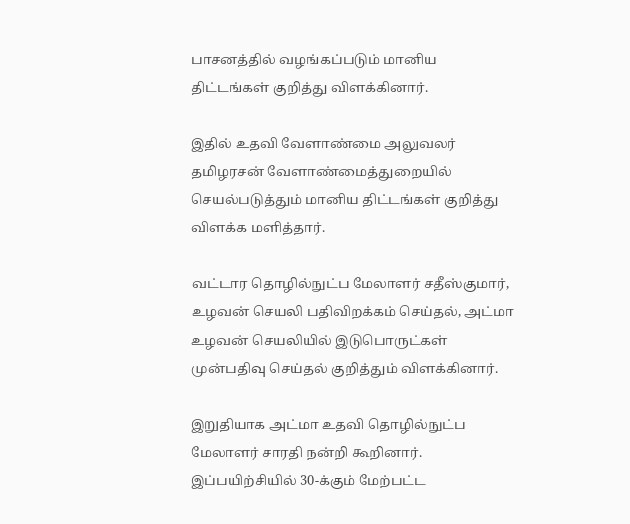பாசனத்தில் வழங்கப்படும் மானிய திட்டங்கள் குறித்து விளக்கினார்.

இதில் உதவி வேளாண்மை அலுவலர் தமிழரசன் வேளாண்மைத்துறையில் செயல்படுத்தும் மானிய திட்டங்கள் குறித்து விளக்க மளித்தார்.

வட்டார தொழில்நுட்ப மேலாளர் சதீஸ்குமார், உழவன் செயலி பதிவிறக்கம் செய்தல், அட்மா உழவன் செயலியில் இடுபொருட்கள் முன்பதிவு செய்தல் குறித்தும் விளக்கினார்.

இறுதியாக அட்மா உதவி தொழில்நுட்ப மேலாளர் சாரதி நன்றி கூறினார். இப்பயிற்சியில் 30-க்கும் மேற்பட்ட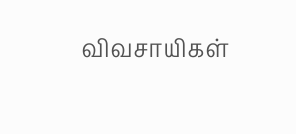விவசாயிகள்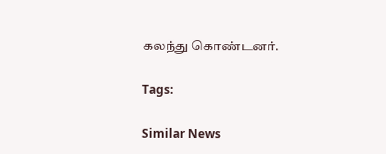கலந்து கொண்டனர்.

Tags:

Similar News